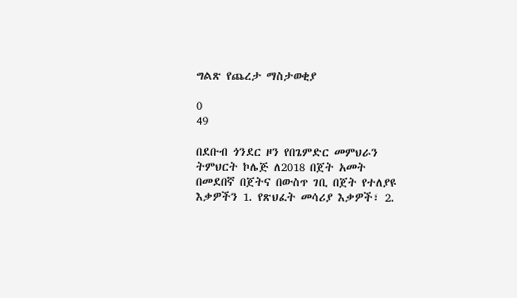ግልጽ የጨረታ ማስታወቂያ

0
49

በደቡብ ጎንደር ዞን የበጌምድር መምህራን ትምህርት ኮሌጅ ለ2018 በጀት አመት በመደበኛ በጀትና በውስጥ ገቢ በጀት የተለያዩ እቃዎችን 1. የጽህፈት መሳሪያ እቃዎች፣ 2.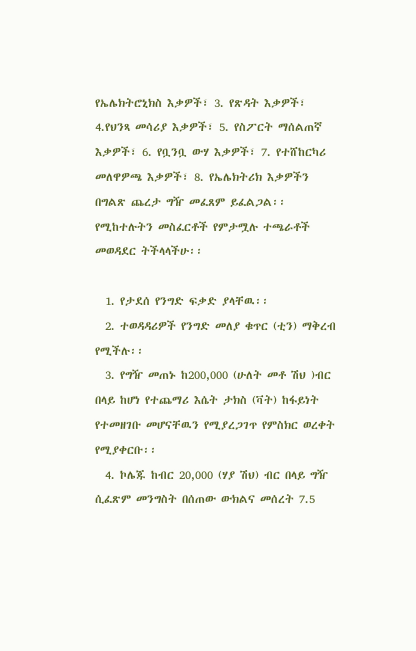የኤሌክትሮኒክስ እቃዎች፣ 3. የጽዳት እቃዎች፣ 4.የህንጻ መሳሪያ እቃዎች፣ 5. የስፖርት ማሰልጠኛ እቃዎች፣ 6. የቧንቧ ውሃ እቃዎች፣ 7. የተሸከርካሪ መለዋዎጫ እቃዎች፣ 8. የኤሌክትሪክ እቃዎችን በግልጽ ጨረታ ግዥ መፈጸም ይፈልጋል፡፡የሚከተሉትን መስፈርቶች የምታሟሉ ተጫራቶች መወዳደር ትችላላችሁ፡፡

  1. የታደሰ የንግድ ፍቃድ ያላቸዉ፡፡
  2. ተወዳዳሪዎች የንግድ መለያ ቁጥር (ቲን) ማቅረብ የሚችሉ፡፡
  3. የግዥ መጠኑ ከ200,000 (ሁለት መቶ ሽህ )ብር በላይ ከሆነ የተጨማሪ እሴት ታክስ (ቫት) ከፋይነት የተመዘገቡ መሆናቸዉን የሚያረጋገጥ የምስክር ወረቀት የሚያቀርቡ፡፡
  4. ኮሌጁ ከብር 20,000 (ሃያ ሽህ) ብር በላይ ግዥ ሲፈጽም መንግስት በሰጠው ውክልና መሰረት 7.5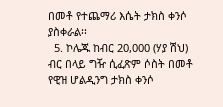በመቶ የተጨማሪ እሴት ታክስ ቀንሶ ያስቀራል፡፡
  5. ኮሌጁ ከብር 20,000 (ሃያ ሽህ) ብር በላይ ግዥ ሲፈጽም ሶስት በመቶ የዊዝ ሆልዲንግ ታክስ ቀንሶ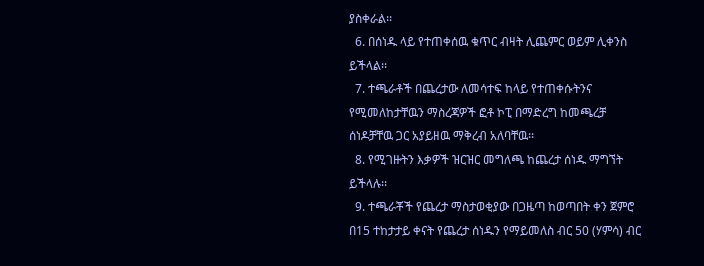ያስቀራል፡፡
  6. በሰነዱ ላይ የተጠቀሰዉ ቁጥር ብዛት ሊጨምር ወይም ሊቀንስ ይችላል፡፡
  7. ተጫራቶች በጨረታው ለመሳተፍ ከላይ የተጠቀሱትንና የሚመለከታቸዉን ማስረጃዎች ፎቶ ኮፒ በማድረግ ከመጫረቻ ሰነዶቻቸዉ ጋር አያይዘዉ ማቅረብ አለባቸዉ፡፡
  8. የሚገዙትን እቃዎች ዝርዝር መግለጫ ከጨረታ ሰነዱ ማግኘት ይችላሉ፡፡
  9. ተጫራቾች የጨረታ ማስታወቂያው በጋዜጣ ከወጣበት ቀን ጀምሮ በ15 ተከታታይ ቀናት የጨረታ ሰነዱን የማይመለስ ብር 50 (ሃምሳ) ብር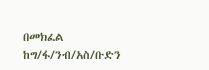በመክፈል ከግ/ፋ/ንብ/አስ/ቡድን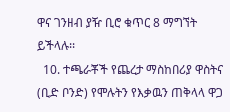ዋና ገንዘብ ያዥ ቢሮ ቁጥር 8 ማግኘት ይችላሉ፡፡
  10. ተጫራቾች የጨረታ ማስከበሪያ ዋስትና (ቢድ ቦንድ) የሞሉትን የእቃዉን ጠቅላላ ዋጋ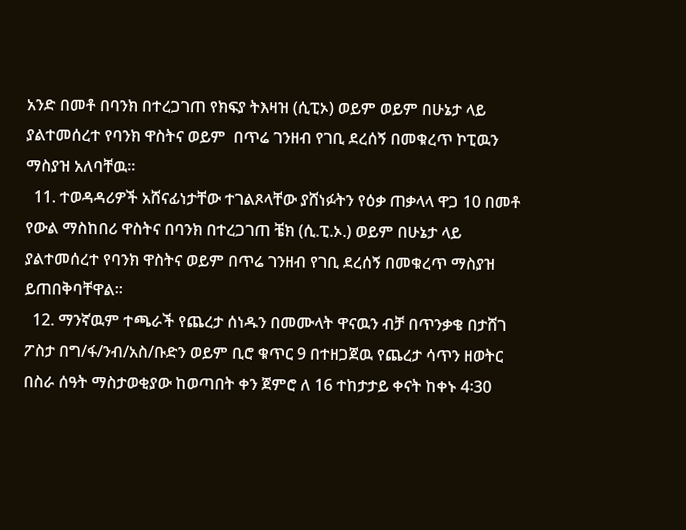አንድ በመቶ በባንክ በተረጋገጠ የክፍያ ትእዛዝ (ሲፒኦ) ወይም ወይም በሁኔታ ላይ ያልተመሰረተ የባንክ ዋስትና ወይም  በጥሬ ገንዘብ የገቢ ደረሰኝ በመቁረጥ ኮፒዉን ማስያዝ አለባቸዉ፡፡
  11. ተወዳዳሪዎች አሸናፊነታቸው ተገልጾላቸው ያሸነፉትን የዕቃ ጠቃላላ ዋጋ 10 በመቶ የውል ማስከበሪ ዋስትና በባንክ በተረጋገጠ ቼክ (ሲ.ፒ.ኦ.) ወይም በሁኔታ ላይ ያልተመሰረተ የባንክ ዋስትና ወይም በጥሬ ገንዘብ የገቢ ደረሰኝ በመቁረጥ ማስያዝ ይጠበቅባቸዋል፡፡
  12. ማንኛዉም ተጫራች የጨረታ ሰነዱን በመሙላት ዋናዉን ብቻ በጥንቃቄ በታሸገ ፖስታ በግ/ፋ/ንብ/አስ/ቡድን ወይም ቢሮ ቁጥር 9 በተዘጋጀዉ የጨረታ ሳጥን ዘወትር በስራ ሰዓት ማስታወቂያው ከወጣበት ቀን ጀምሮ ለ 16 ተከታታይ ቀናት ከቀኑ 4፡30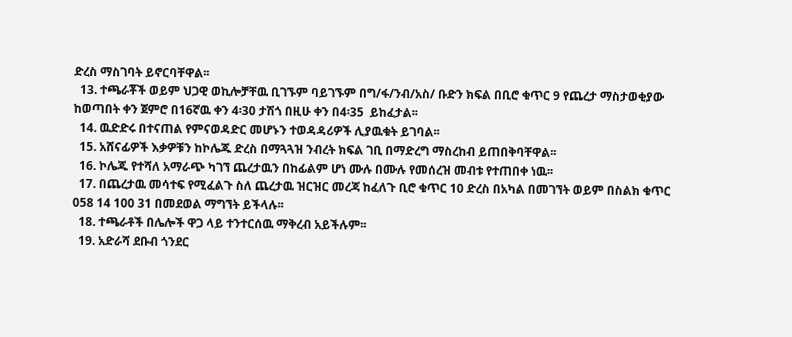ድረስ ማስገባት ይኖርባቸዋል፡፡
  13. ተጫራቾች ወይም ህጋዊ ወኪሎቻቸዉ ቢገኙም ባይገኙም በግ/ፋ/ንብ/አስ/ ቡድን ክፍል በቢሮ ቁጥር 9 የጨረታ ማስታወቂያው ከወጣበት ቀን ጀምሮ በ16ኛዉ ቀን 4፡30 ታሽጎ በዚሁ ቀን በ4፡35  ይከፈታል፡፡
  14. ዉድድሩ በተናጠል የምናወዳድር መሆኑን ተወዳዳሪዎች ሊያዉቁት ይገባል፡፡
  15. አሸናፊዎች እቃዎቹን ከኮሌጁ ድረስ በማጓጓዝ ንብረት ክፍል ገቢ በማድረግ ማስረከብ ይጠበቅባቸዋል፡፡
  16. ኮሌጁ የተሻለ አማራጭ ካገኘ ጨረታዉን በከፊልም ሆነ ሙሉ በሙሉ የመሰረዝ መብቱ የተጠበቀ ነዉ፡፡
  17. በጨረታዉ መሳተፍ የሚፈልጉ ስለ ጨረታዉ ዝርዝር መረጃ ከፈለጉ ቢሮ ቁጥር 10 ድረስ በአካል በመገኘት ወይም በስልክ ቁጥር 058 14 100 31 በመደወል ማግኘት ይችላሉ፡፡
  18. ተጫራቶች በሌሎች ዋጋ ላይ ተንተርሰዉ ማቅረብ አይችሉም፡፡
  19. አድራሻ ደቡብ ጎንደር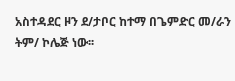አስተዳደር ዞን ደ/ታቦር ከተማ በጌምድር መ/ራን ትም/ ኮሌጅ ነው፡፡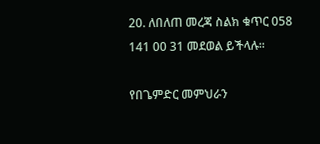20. ለበለጠ መረጃ ስልክ ቁጥር 058 141 00 31 መደወል ይችላሉ፡፡

የበጌምድር መምህራን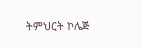ትምህርት ኮሌጅ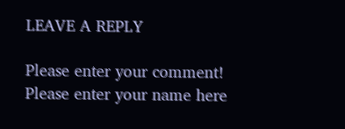LEAVE A REPLY

Please enter your comment!
Please enter your name here